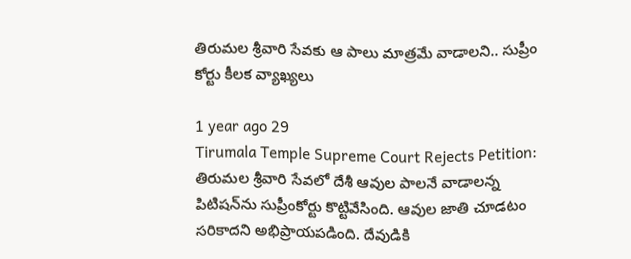తిరుమల శ్రీవారి సేవకు ఆ పాలు మాత్రమే వాడాలని.. సుప్రీం కోర్టు కీలక వ్యాఖ్యలు

1 year ago 29
Tirumala Temple Supreme Court Rejects Petition: తిరుమల శ్రీవారి సేవలో దేశీ ఆవుల పాలనే వాడాలన్న పిటిషన్‌ను సుప్రీంకోర్టు కొట్టివేసింది. ఆవుల జాతి చూడటం సరికాదని అభిప్రాయపడింది. దేవుడికి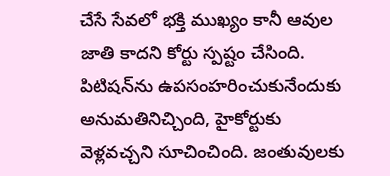చేసే సేవలో భక్తి ముఖ్యం కానీ ఆవుల జాతి కాదని కోర్టు స్పష్టం చేసింది. పిటిషన్‌ను ఉపసంహరించుకునేందుకు అనుమతినిచ్చింది, హైకోర్టుకు వెళ్లవచ్చని సూచించింది. జంతువులకు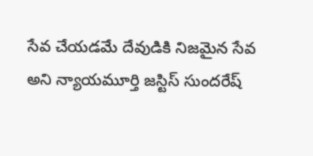సేవ చేయడమే దేవుడికి నిజమైన సేవ అని న్యాయమూర్తి జస్టిస్ సుందరేష్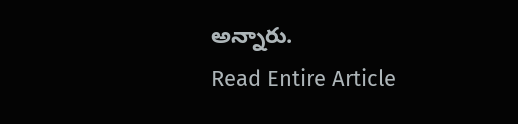అన్నారు.
Read Entire Article